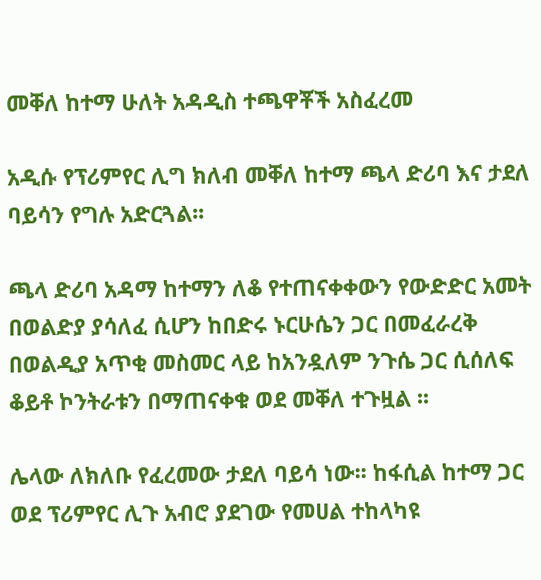መቐለ ከተማ ሁለት አዳዲስ ተጫዋቾች አስፈረመ

አዲሱ የፕሪምየር ሊግ ክለብ መቐለ ከተማ ጫላ ድሪባ እና ታደለ ባይሳን የግሉ አድርጓል፡፡

ጫላ ድሪባ አዳማ ከተማን ለቆ የተጠናቀቀውን የውድድር አመት በወልድያ ያሳለፈ ሲሆን ከበድሩ ኑርሁሴን ጋር በመፈራረቅ በወልዲያ አጥቂ መስመር ላይ ከአንዷለም ንጉሴ ጋር ሲሰለፍ ቆይቶ ኮንትራቱን በማጠናቀቁ ወደ መቐለ ተጉዟል ፡፡

ሌላው ለክለቡ የፈረመው ታደለ ባይሳ ነው፡፡ ከፋሲል ከተማ ጋር ወደ ፕሪምየር ሊጉ አብሮ ያደገው የመሀል ተከላካዩ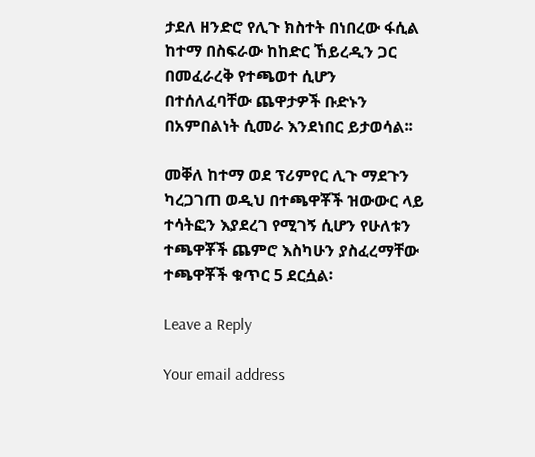ታደለ ዘንድሮ የሊጉ ክስተት በነበረው ፋሲል ከተማ በስፍራው ከከድር ኸይረዲን ጋር በመፈራረቅ የተጫወተ ሲሆን በተሰለፈባቸው ጨዋታዎች ቡድኑን በአምበልነት ሲመራ እንደነበር ይታወሳል፡፡

መቐለ ከተማ ወደ ፕሪምየር ሊጉ ማደጉን ካረጋገጠ ወዲህ በተጫዋቾች ዝውውር ላይ ተሳትፎን እያደረገ የሚገኝ ሲሆን የሁለቱን ተጫዋቾች ጨምሮ እስካሁን ያስፈረማቸው ተጫዋቾች ቁጥር 5 ደርሷል፡

Leave a Reply

Your email address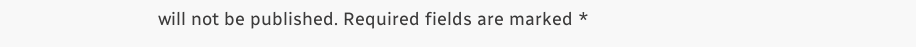will not be published. Required fields are marked *